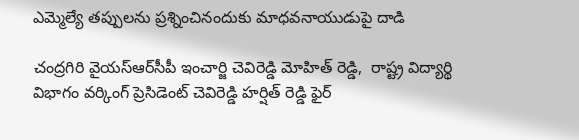ఎమ్మెల్యే తప్పులను ప్రశ్నించినందుకు మాధవనాయుడుపై దాడి

చంద్రగిరి వైయ‌స్ఆర్‌సీపీ ఇంచార్జి చెవిరెడ్డి మోహిత్ రెడ్డి,  రాష్ట్ర విద్యార్థి విభాగం వర్కింగ్ ప్రెసిడెంట్ చెవిరెడ్డి హర్షిత్ రెడ్డి ఫైర్‌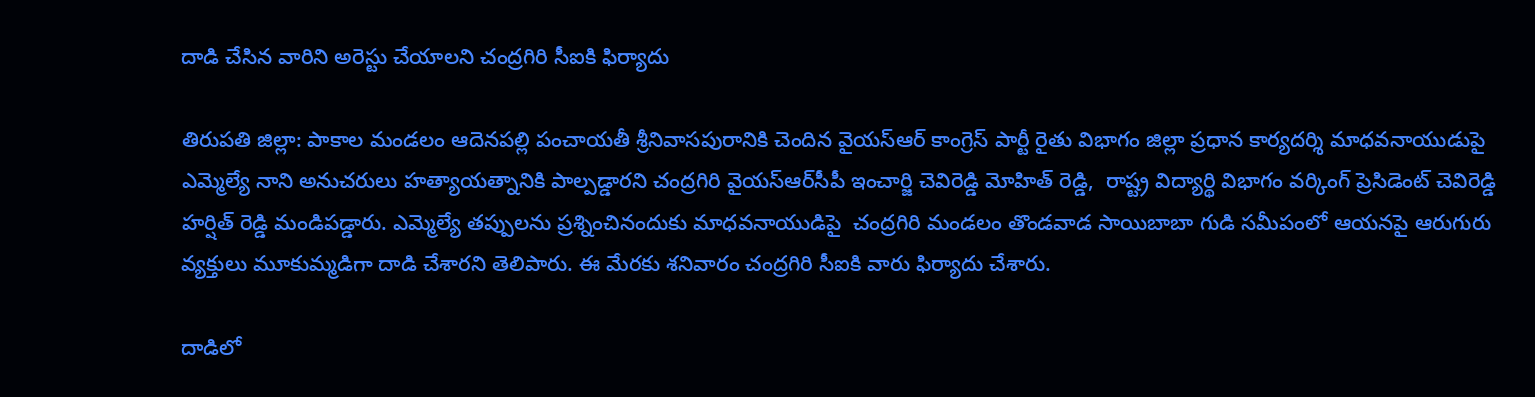దాడి చేసిన వారిని అరెస్టు చేయాల‌ని చంద్ర‌గిరి సీఐకి ఫిర్యాదు

తిరుపతి జిల్లా: పాకాల మండలం ఆదెనపల్లి పంచాయతీ శ్రీనివాసపురానికి చెందిన వైయ‌స్ఆర్‌ కాంగ్రెస్ పార్టీ రైతు విభాగం జిల్లా ప్రధాన కార్యదర్శి మాధవనాయుడుపై ఎమ్మెల్యే నాని అనుచరులు హత్యాయత్నానికి పాల్పడ్డారని చంద్రగిరి వైయ‌స్ఆర్‌సీపీ ఇంచార్జి చెవిరెడ్డి మోహిత్ రెడ్డి,  రాష్ట్ర విద్యార్థి విభాగం వర్కింగ్ ప్రెసిడెంట్ చెవిరెడ్డి హర్షిత్ రెడ్డి మండిప‌డ్డారు. ఎమ్మెల్యే త‌ప్పుల‌ను ప్ర‌శ్నించినందుకు మాధ‌వ‌నాయుడిపై  చంద్రగిరి మండలం తొండవాడ సాయిబాబా గుడి సమీపంలో ఆయనపై ఆరుగురు వ్యక్తులు మూకుమ్మడిగా దాడి చేశార‌ని తెలిపారు. ఈ మేర‌కు శ‌నివారం చంద్ర‌గిరి సీఐకి వారు ఫిర్యాదు చేశారు.

దాడిలో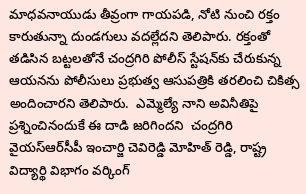మాధవనాయుడు తీవ్రంగా గాయపడి, నోటి నుంచి రక్తం కారుతున్నా దుండగులు వదల్లేదని తెలిపారు. రక్తంతో తడిసిన బట్టలతోనే చంద్రగిరి పోలీస్ స్టేషన్‌కు చేరుకున్న ఆయనను పోలీసులు ప్రభుత్వ ఆసుపత్రికి తరలించి చికిత్స అందించార‌ని తెలిపారు.  ఎమ్మెల్యే నాని అవినీతిపై ప్రశ్నించినందుకే ఈ దాడి జరిగిందని  చంద్రగిరి వైయ‌స్ఆర్‌సీపీ ఇంచార్జి చెవిరెడ్డి మోహిత్ రెడ్డి, రాష్ట్ర విద్యార్థి విభాగం వర్కింగ్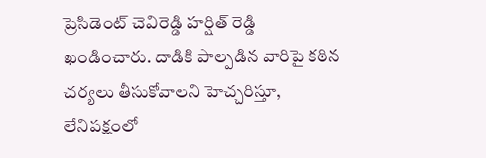ప్రెసిడెంట్ చెవిరెడ్డి హర్షిత్ రెడ్డి ఖండించారు. దాడికి పాల్పడిన వారిపై కఠిన చర్యలు తీసుకోవాలని హెచ్చరిస్తూ, లేనిపక్షంలో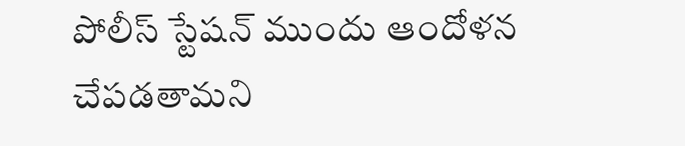పోలీస్ స్టేషన్ ముందు ఆందోళన చేపడతామని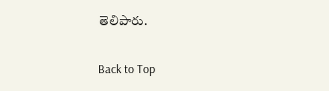తెలిపారు.


Back to Top